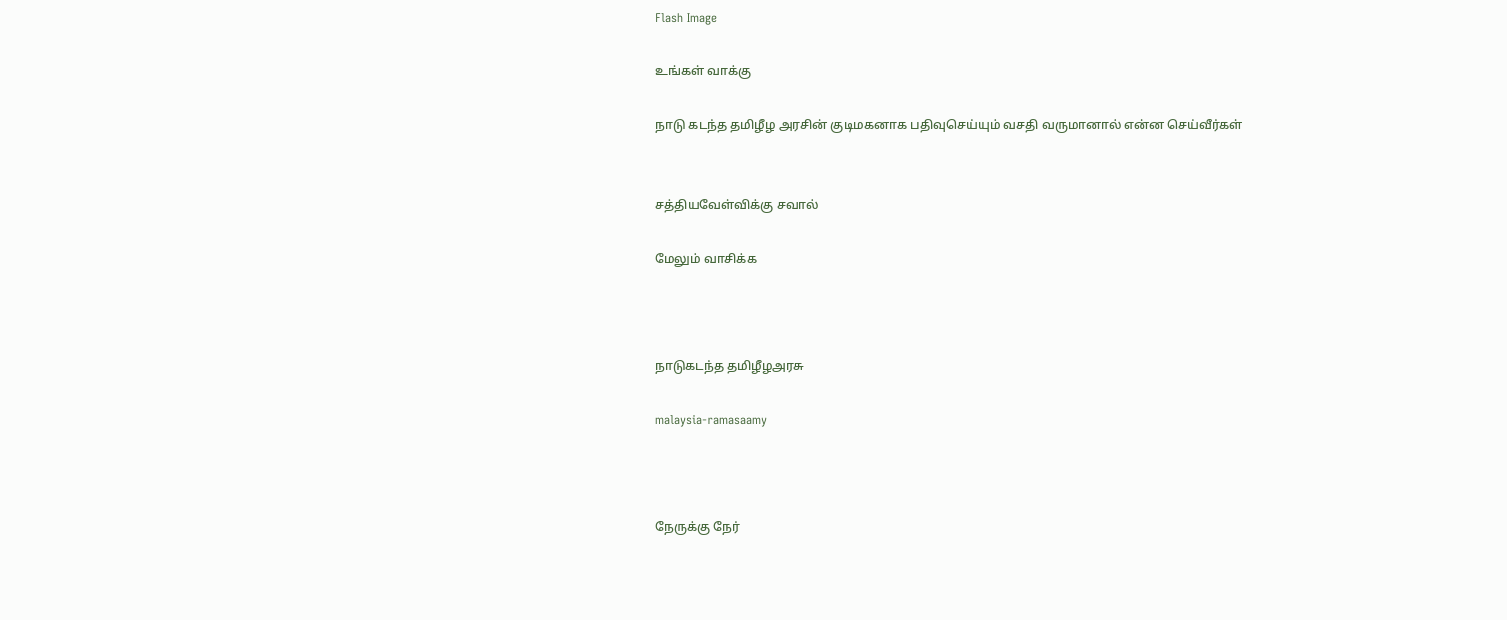Flash Image

உங்கள் வாக்கு

நாடு கடந்த தமிழீழ அரசின் குடிமகனாக பதிவுசெய்யும் வசதி வருமானால் என்ன செய்வீர்கள்


சத்தியவேள்விக்கு சவால்

மேலும் வாசிக்க



நாடுகடந்த தமிழீழஅரசு

malaysia-ramasaamy



நேருக்கு நேர்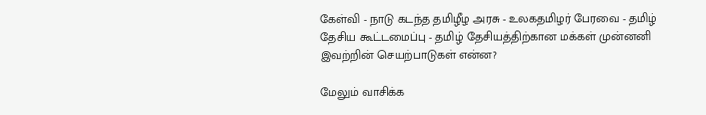கேள்வி - நாடு கடந்த தமிழீழ அரசு - உலகதமிழர் பேரவை - தமிழ் தேசிய கூட்டமைப்பு - தமிழ் தேசியத்திற்கான மக்கள் முன்னனி இவற்றின் செயற்பாடுகள் என்ன?

மேலும் வாசிக்க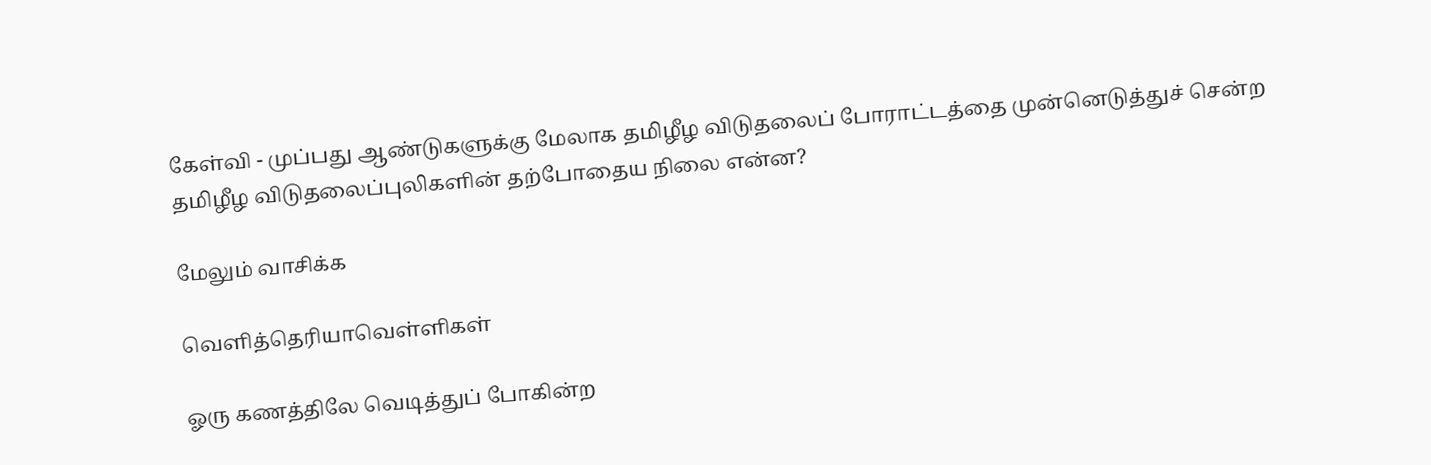கேள்வி - முப்பது ஆண்டுகளுக்கு மேலாக தமிழீழ விடுதலைப் போராட்டத்தை முன்னெடுத்துச் சென்ற தமிழீழ விடுதலைப்புலிகளின் தற்போதைய நிலை என்ன?

மேலும் வாசிக்க

வெளித்தெரியாவெள்ளிகள்

ஓரு கணத்திலே வெடித்துப் போகின்ற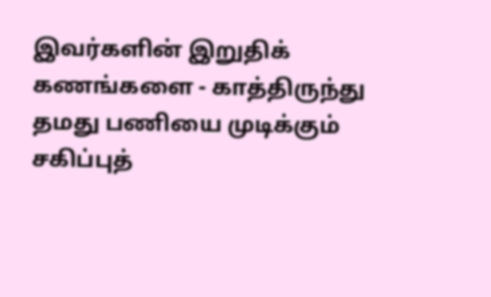இவர்களின் இறுதிக் கணங்களை - காத்திருந்து தமது பணியை முடிக்கும் சகிப்புத்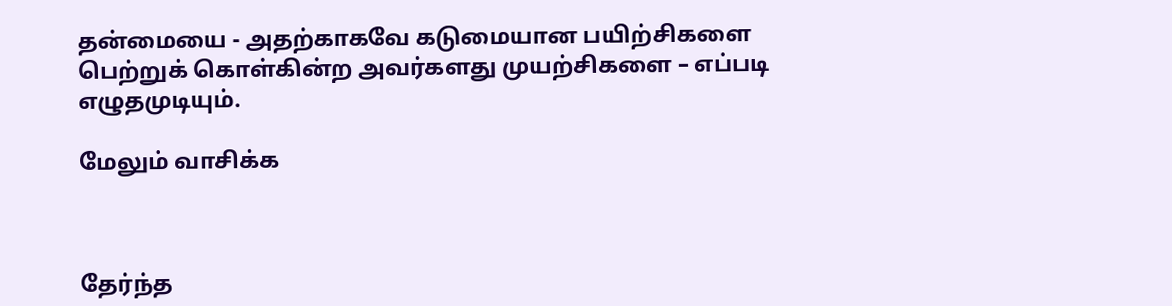தன்மையை - அதற்காகவே கடுமையான பயிற்சிகளை பெற்றுக் கொள்கின்ற அவர்களது முயற்சிகளை – எப்படி எழுதமுடியும்.

மேலும் வாசிக்க



தேர்ந்த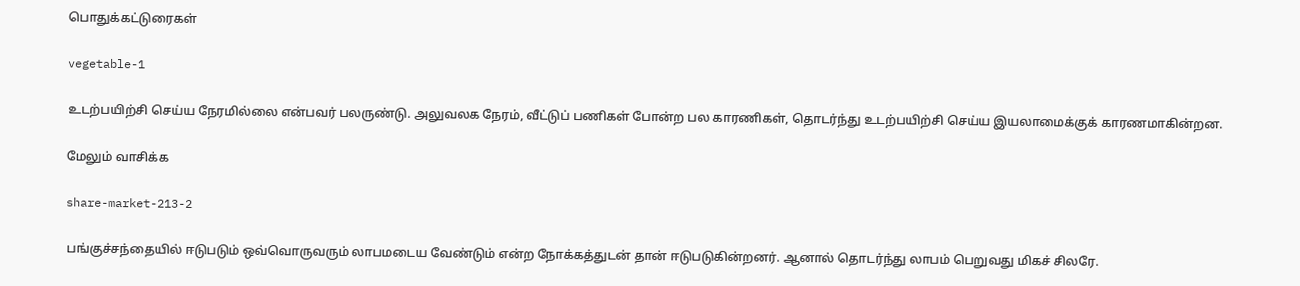பொதுக்கட்டுரைகள்

vegetable-1

உடற்பயிற்சி செய்ய நேரமில்லை என்பவர் பலருண்டு. அலுவலக நேரம், வீட்டுப் பணிகள் போன்ற பல காரணிகள், தொடர்ந்து உடற்பயிற்சி செய்ய இயலாமைக்குக் காரணமாகின்றன.

மேலும் வாசிக்க

share-market-213-2

பங்குச்சந்தையில் ஈடுபடும் ஒவ்வொருவரும் லாபமடைய வேண்டும் என்ற நோக்கத்துடன் தான் ஈடுபடுகின்றனர். ஆனால் தொடர்ந்து லாபம் பெறுவது மிகச் சிலரே.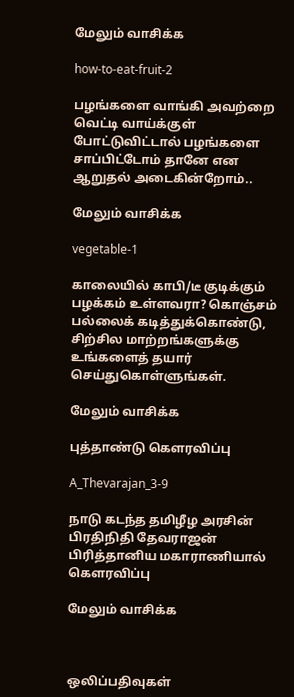மேலும் வாசிக்க

how-to-eat-fruit-2

பழங்களை வாங்கி அவற்றை வெட்டி வாய்க்குள் போட்டுவிட்டால் பழங்களை சாப்பிட்டோம் தானே என ஆறுதல் அடைகின்றோம்..

மேலும் வாசிக்க

vegetable-1

காலையில் காபி/டீ குடிக்கும் பழக்கம் உள்ளவரா? கொஞ்சம் பல்லைக் கடித்துக்கொண்டு, சிற்சில மாற்றங்களுக்கு உங்களைத் தயார் செய்துகொள்ளுங்கள்.

மேலும் வாசிக்க

புத்தாண்டு கௌரவிப்பு

A_Thevarajan_3-9

நாடு கடந்த தமிழீழ அரசின் பிரதிநிதி தேவராஜன் பிரித்தானிய மகாராணியால் கௌரவிப்பு

மேலும் வாசிக்க



ஒலிப்பதிவுகள்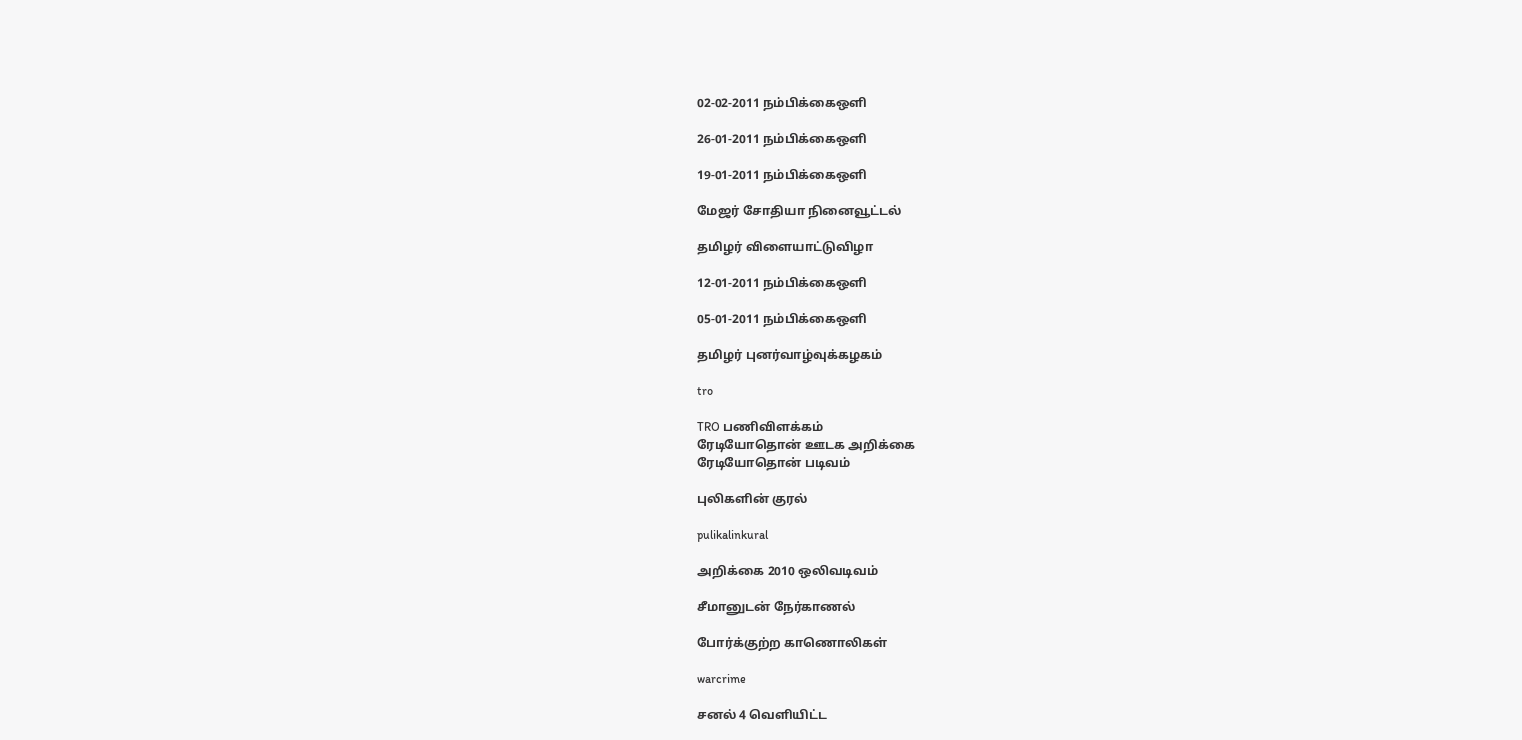02-02-2011 நம்பிக்கைஒளி

26-01-2011 நம்பிக்கைஒளி

19-01-2011 நம்பிக்கைஒளி

மேஜர் சோதியா நினைவூட்டல்

தமிழர் விளையாட்டுவிழா

12-01-2011 நம்பிக்கைஒளி

05-01-2011 நம்பிக்கைஒளி

தமிழர் புனர்வாழ்வுக்கழகம்

tro

TRO பணிவிளக்கம்
ரேடியோதொன் ஊடக அறிக்கை
ரேடியோதொன் படிவம்

புலிகளின் குரல்

pulikalinkural

அறிக்கை 2010 ஒலிவடிவம்

சீமானுடன் நேர்காணல்

போர்க்குற்ற காணொலிகள்

warcrime

சனல் 4 வெளியிட்ட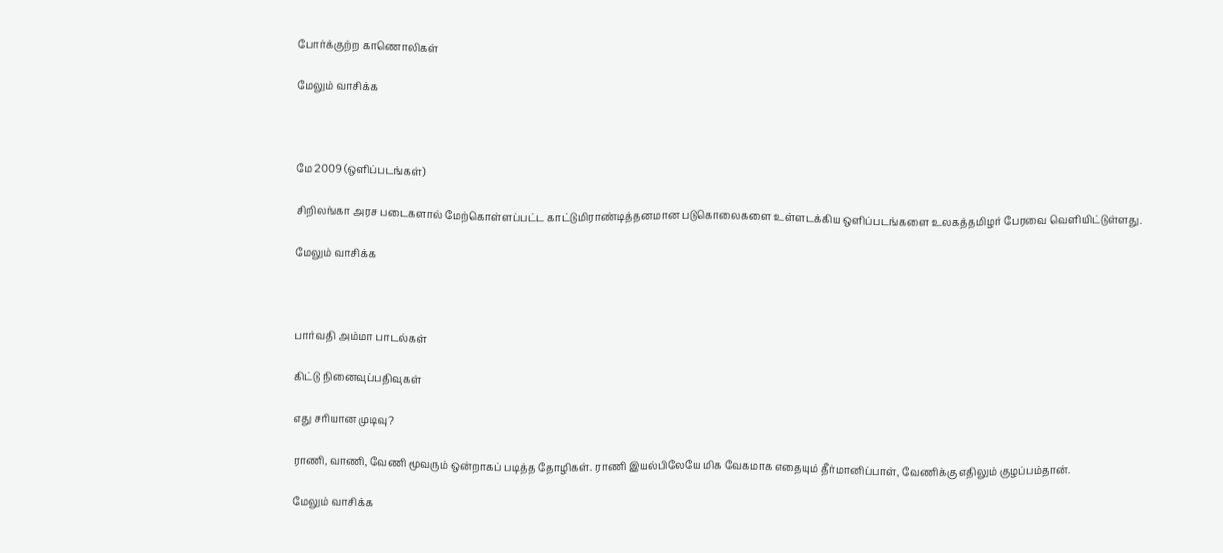போர்க்குற்ற காணொலிகள்

மேலும் வாசிக்க



மே 2009 (ஒளிப்படங்கள்)

சிறிலங்கா அரச படைகளால் மேற்கொள்ளப்பட்ட காட்டுமிராண்டித்தனமான படுகொலைகளை உள்ளடக்கிய ஒளிப்படங்களை உலகத்தமிழர் பேரவை வெளியிட்டுள்ளது.

மேலும் வாசிக்க



பார்வதி அம்மா பாடல்கள்

கிட்டு நினைவுப்பதிவுகள்

எது சரியான முடிவு?

ராணி, வாணி, வேணி மூவரும் ஒன்றாகப் படித்த தோழிகள். ராணி இயல்பிலேயே மிக வேகமாக எதையும் தீர்மானிப்பாள், வேணிக்கு எதிலும் குழப்பம்தான்.

மேலும் வாசிக்க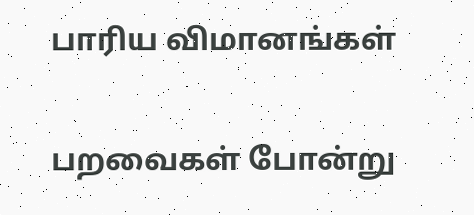பாரிய விமானங்கள்

பறவைகள் போன்று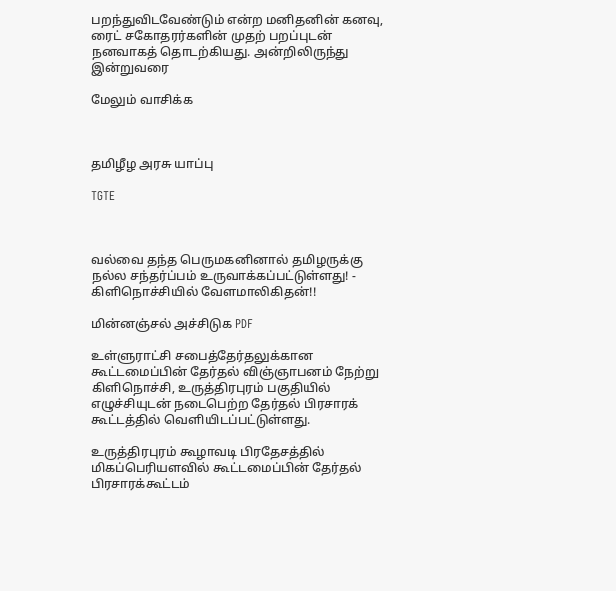பறந்துவிடவேண்டும் என்ற மனிதனின் கனவு, ரைட் சகோதரர்களின் முதற் பறப்புடன் நனவாகத் தொடற்கியது. அன்றிலிருந்து இன்றுவரை

மேலும் வாசிக்க



தமிழீழ அரசு யாப்பு

TGTE



வல்வை தந்த பெருமகனினால் தமிழருக்கு நல்ல சந்தர்ப்பம் உருவாக்கப்பட்டுள்ளது! - கிளிநொச்சியில் வேளமாலிகிதன்!!

மின்னஞ்சல் அச்சிடுக PDF

உள்ளுராட்சி சபைத்தேர்தலுக்கான கூட்டமைப்பின் தேர்தல் விஞ்ஞாபனம் நேற்று கிளிநொச்சி, உருத்திரபுரம் பகுதியில் எழுச்சியுடன் நடைபெற்ற தேர்தல் பிரசாரக் கூட்டத்தில் வெளியிடப்பட்டுள்ளது.

உருத்திரபுரம் கூழாவடி பிரதேசத்தில் மிகப்பெரியளவில் கூட்டமைப்பின் தேர்தல் பிரசாரக்கூட்டம்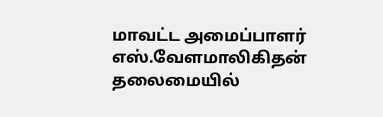மாவட்ட அமைப்பாளர் எஸ்.வேளமாலிகிதன் தலைமையில்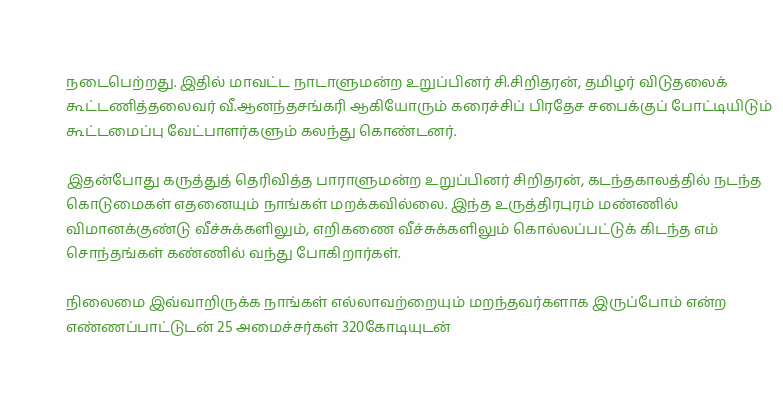நடைபெற்றது. இதில் மாவட்ட நாடாளுமன்ற உறுப்பினர் சி.சிறிதரன், தமிழர் விடுதலைக் கூட்டணித்தலைவர் வீ.ஆனந்தசங்கரி ஆகியோரும் கரைச்சிப் பிரதேச சபைக்குப் போட்டியிடும் கூட்டமைப்பு வேட்பாளர்களும் கலந்து கொண்டனர்.

இதன்போது கருத்துத் தெரிவித்த பாராளுமன்ற உறுப்பினர் சிறிதரன், கடந்தகாலத்தில் நடந்த கொடுமைகள் எதனையும் நாங்கள் மறக்கவில்லை. இந்த உருத்திரபுரம் மண்ணில் விமானக்குண்டு வீச்சுக்களிலும், எறிகணை வீச்சுக்களிலும் கொல்லப்பட்டுக் கிடந்த எம் சொந்தங்கள் கண்ணில் வந்து போகிறார்கள்.

நிலைமை இவ்வாறிருக்க நாங்கள் எல்லாவற்றையும் மறந்தவர்களாக இருப்போம் என்ற எண்ணப்பாட்டுடன் 25 அமைச்சர்கள் 320கோடியுடன்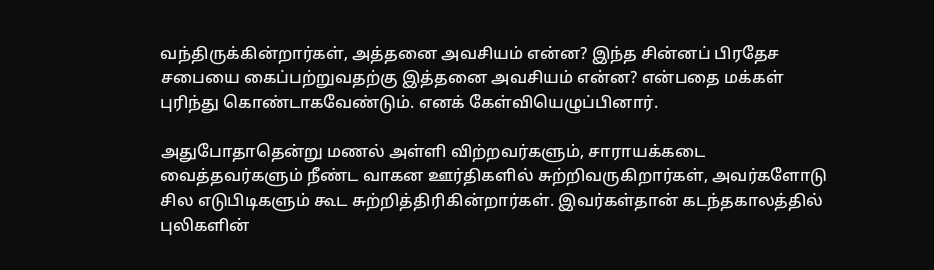வந்திருக்கின்றார்கள், அத்தனை அவசியம் என்ன? இந்த சின்னப் பிரதேச சபையை கைப்பற்றுவதற்கு இத்தனை அவசியம் என்ன? என்பதை மக்கள் புரிந்து கொண்டாகவேண்டும். எனக் கேள்வியெழுப்பினார்.

அதுபோதாதென்று மணல் அள்ளி விற்றவர்களும், சாராயக்கடை வைத்தவர்களும் நீண்ட வாகன ஊர்திகளில் சுற்றிவருகிறார்கள், அவர்களோடு சில எடுபிடிகளும் கூட சுற்றித்திரிகின்றார்கள். இவர்கள்தான் கடந்தகாலத்தில் புலிகளின்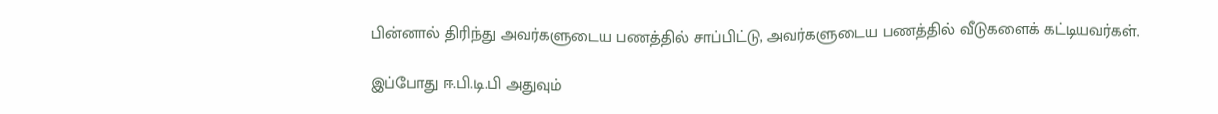பின்னால் திரிந்து அவர்களுடைய பணத்தில் சாப்பிட்டு, அவர்களுடைய பணத்தில் வீடுகளைக் கட்டியவர்கள்.

இப்போது ஈ.பி.டி.பி அதுவும்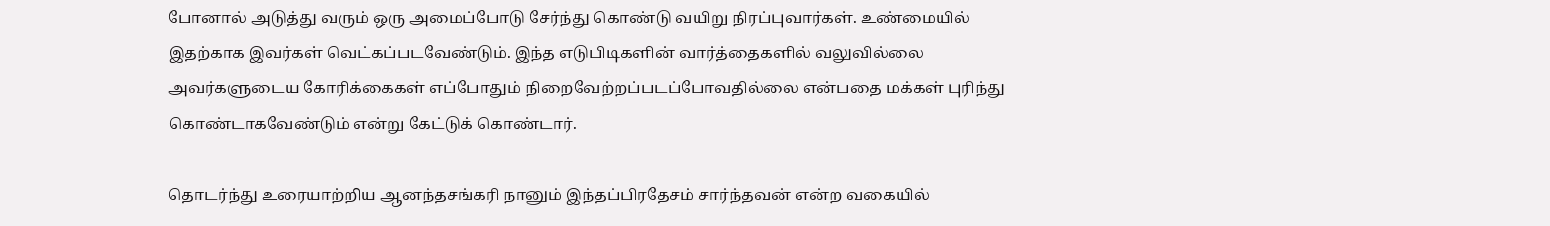போனால் அடுத்து வரும் ஒரு அமைப்போடு சேர்ந்து கொண்டு வயிறு நிரப்புவார்கள். உண்மையில் இதற்காக இவர்கள் வெட்கப்படவேண்டும். இந்த எடுபிடிகளின் வார்த்தைகளில் வலுவில்லை அவர்களுடைய கோரிக்கைகள் எப்போதும் நிறைவேற்றப்படப்போவதில்லை என்பதை மக்கள் புரிந்து கொண்டாகவேண்டும் என்று கேட்டுக் கொண்டார்.

தொடர்ந்து உரையாற்றிய ஆனந்தசங்கரி நானும் இந்தப்பிரதேசம் சார்ந்தவன் என்ற வகையில்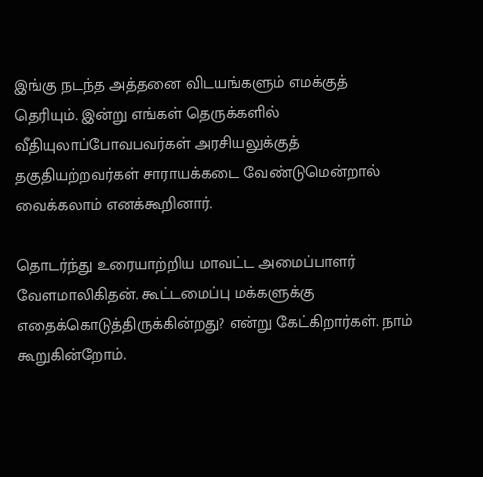இங்கு நடந்த அத்தனை விடயங்களும் எமக்குத் தெரியும். இன்று எங்கள் தெருக்களில் வீதியுலாப்போவபவர்கள் அரசியலுக்குத் தகுதியற்றவர்கள் சாராயக்கடை வேண்டுமென்றால் வைக்கலாம் எனக்கூறினார்.

தொடர்ந்து உரையாற்றிய மாவட்ட அமைப்பாளர் வேளமாலிகிதன். கூட்டமைப்பு மக்களுக்கு எதைக்கொடுத்திருக்கின்றது? என்று கேட்கிறார்கள். நாம் கூறுகின்றோம்.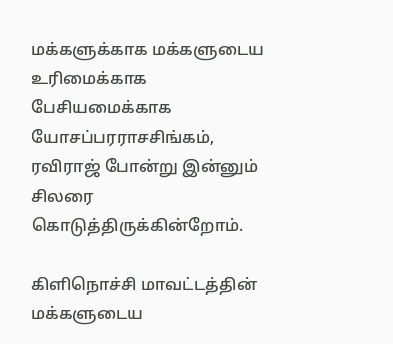மக்களுக்காக மக்களுடைய உரிமைக்காக பேசியமைக்காக யோசப்பரராசசிங்கம், ரவிராஜ் போன்று இன்னும் சிலரை கொடுத்திருக்கின்றோம்.

கிளிநொச்சி மாவட்டத்தின் மக்களுடைய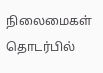நிலைமைகள் தொடர்பில்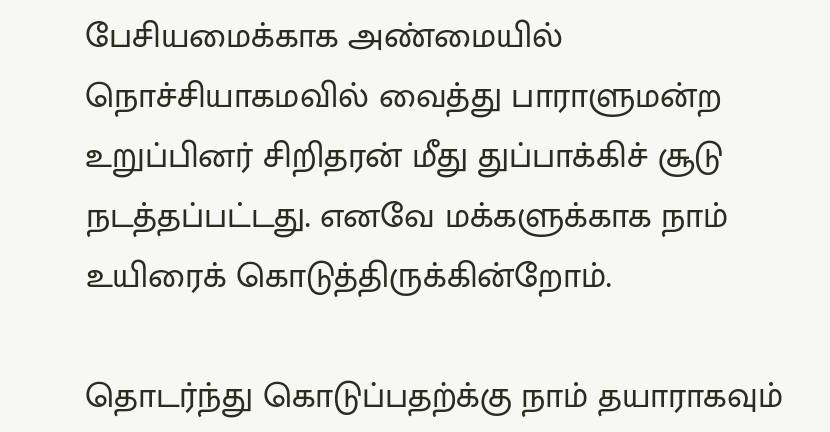பேசியமைக்காக அண்மையில் நொச்சியாகமவில் வைத்து பாராளுமன்ற உறுப்பினர் சிறிதரன் மீது துப்பாக்கிச் சூடு நடத்தப்பட்டது. எனவே மக்களுக்காக நாம் உயிரைக் கொடுத்திருக்கின்றோம்.

தொடர்ந்து கொடுப்பதற்க்கு நாம் தயாராகவும்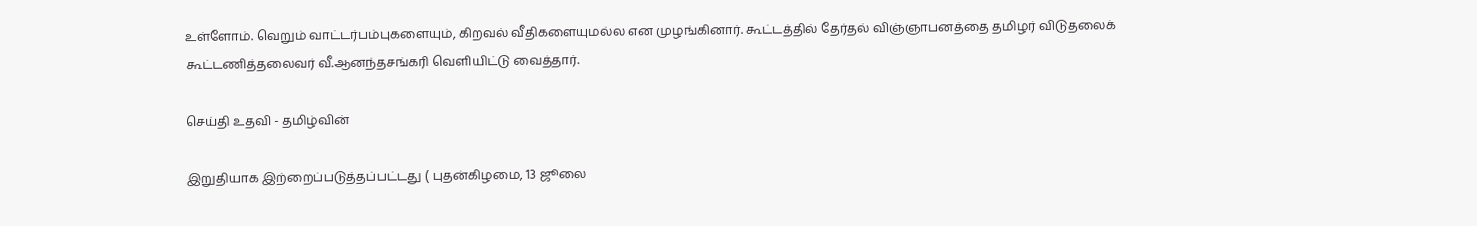உள்ளோம். வெறும் வாட்டர்பம்புகளையும், கிறவல் வீதிகளையுமல்ல என முழங்கினார். கூட்டத்தில் தேர்தல் விஞ்ஞாபனத்தை தமிழர் விடுதலைக் கூட்டணித்தலைவர் வீ.ஆனந்தசங்கரி வெளியிட்டு வைத்தார்.

செய்தி உதவி - தமிழ்வின்

இறுதியாக இற்றைப்படுத்தப்பட்டது ( புதன்கிழமை, 13 ஜூலை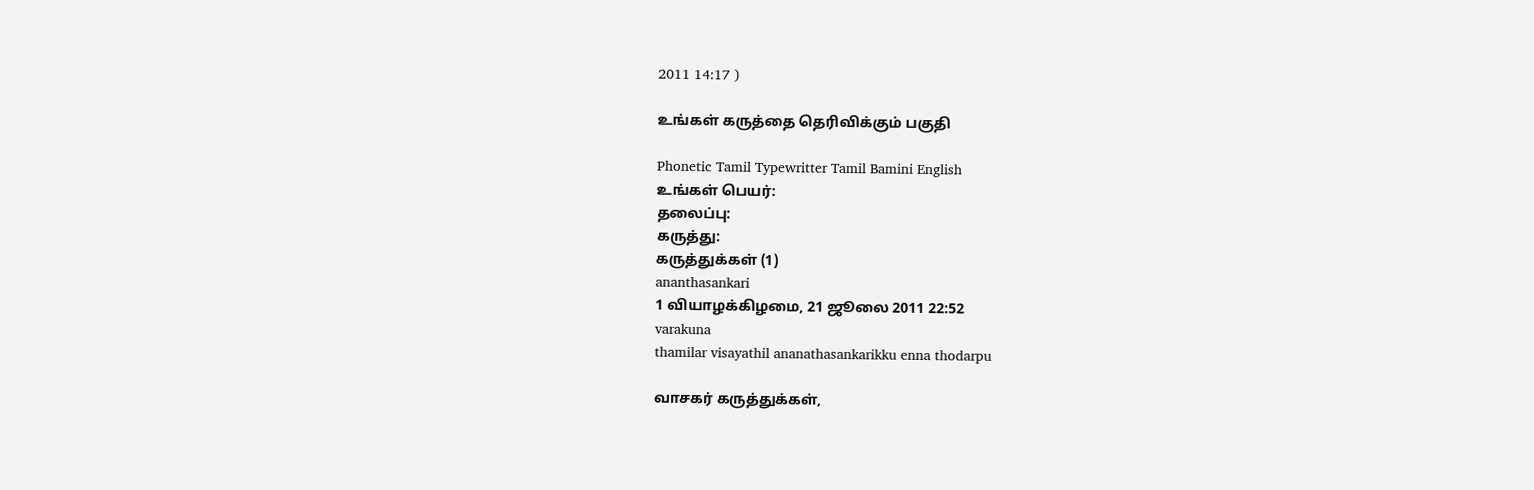2011 14:17 )

உங்கள் கருத்தை தெரிவிக்கும் பகுதி

Phonetic Tamil Typewritter Tamil Bamini English
உங்கள் பெயர்:
தலைப்பு:
கருத்து:
கருத்துக்கள் (1)
ananthasankari
1 வியாழக்கிழமை, 21 ஜூலை 2011 22:52
varakuna
thamilar visayathil ananathasankarikku enna thodarpu

வாசகர் கருத்துக்கள்,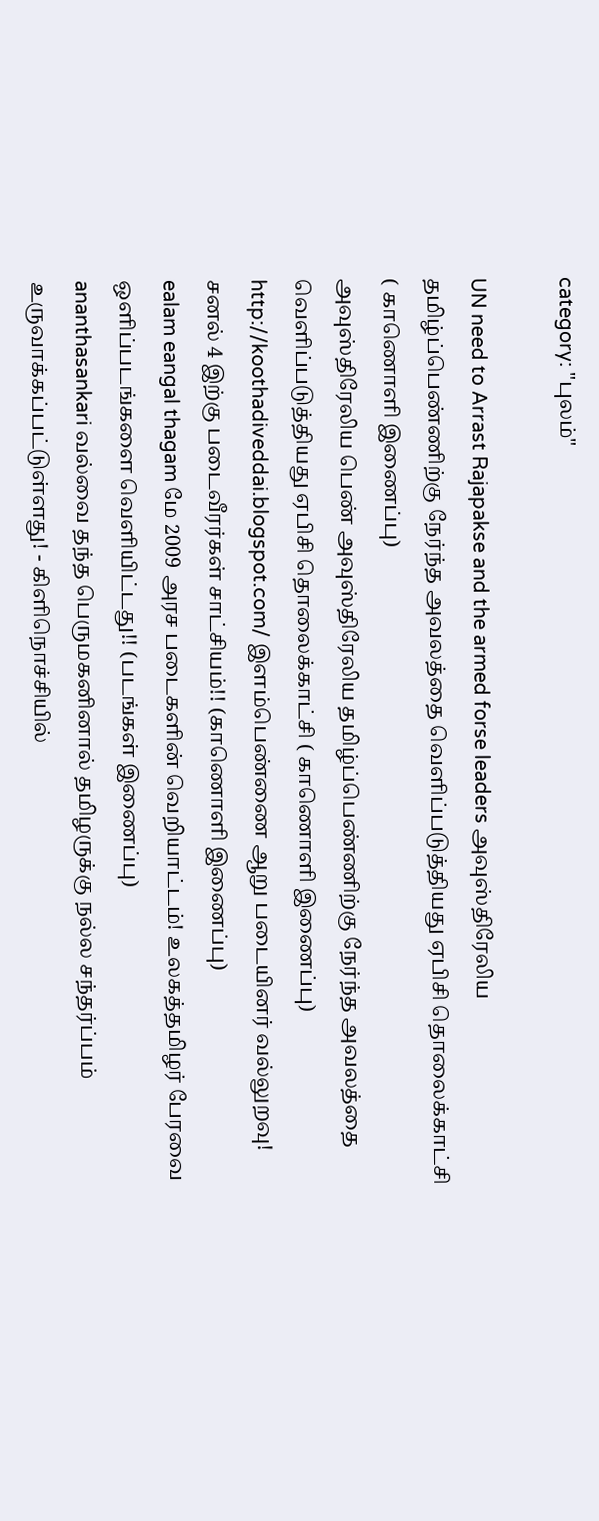category: "புலம்"

UN need to Arrast Rajapakse and the armed forse leaders அவுஸ்திரேலிய தமிழ்ப்பெண்ணிற்கு நேர்ந்த அவலத்தை வெளிப்படுத்தியது ஏபிசி தொலைக்காட்சி ( காணொளி இணைப்பு)
அவுஸ்திரேலிய பெண் அவுஸ்திரேலிய தமிழ்ப்பெண்ணிற்கு நேர்ந்த அவலத்தை வெளிப்படுத்தியது ஏபிசி தொலைக்காட்சி ( காணொளி இணைப்பு)
http://koothadiveddai.blogspot.com/ இளம்பெண்ணை ஆறு படையினர் வல்லுறவு! சனல் 4 இற்கு படைவீரர்கள் சாட்சியம்!! (காணொளி இணைப்பு)
ealam eangal thagam மே 2009 அரச படைகளின் வெறியாட்டம்! உலகத்தமிழர் பேரவை ஒளிப்படங்களை வெளியிட்டது!! (படங்கள் இணைப்பு)
ananthasankari வல்வை தந்த பெருமகனினால் தமிழருக்கு நல்ல சந்தர்ப்பம் உருவாக்கப்பட்டுள்ளது! - கிளிநொச்சியில்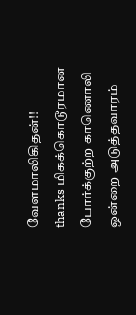வேளமாலிகிதன்!!
thanks மிகக்கொடூரமான போர்க்குற்ற காணொலி ஒன்றை அடுத்தவாரம்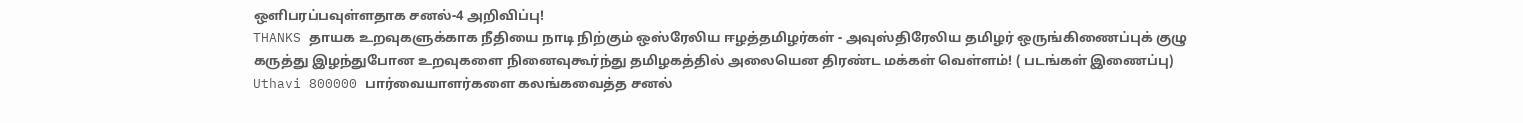ஒளிபரப்பவுள்ளதாக சனல்-4 அறிவிப்பு!
THANKS தாயக உறவுகளுக்காக நீதியை நாடி நிற்கும் ஒஸ்ரேலிய ஈழத்தமிழர்கள் - அவுஸ்திரேலிய தமிழர் ஒருங்கிணைப்புக் குழு
கருத்து இழந்துபோன உறவுகளை நினைவுகூர்ந்து தமிழகத்தில் அலையென திரண்ட மக்கள் வெள்ளம்! ( படங்கள் இணைப்பு)
Uthavi 800000 பார்வையாளர்களை கலங்கவைத்த சனல்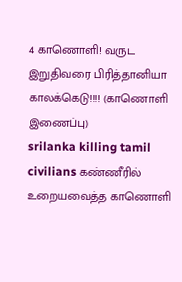4 காணொளி! வருட இறுதிவரை பிரித்தானியா காலக்கெடு!!!! (காணொளி இணைப்பு)
srilanka killing tamil civilians கண்ணீரில் உறையவைத்த காணொளி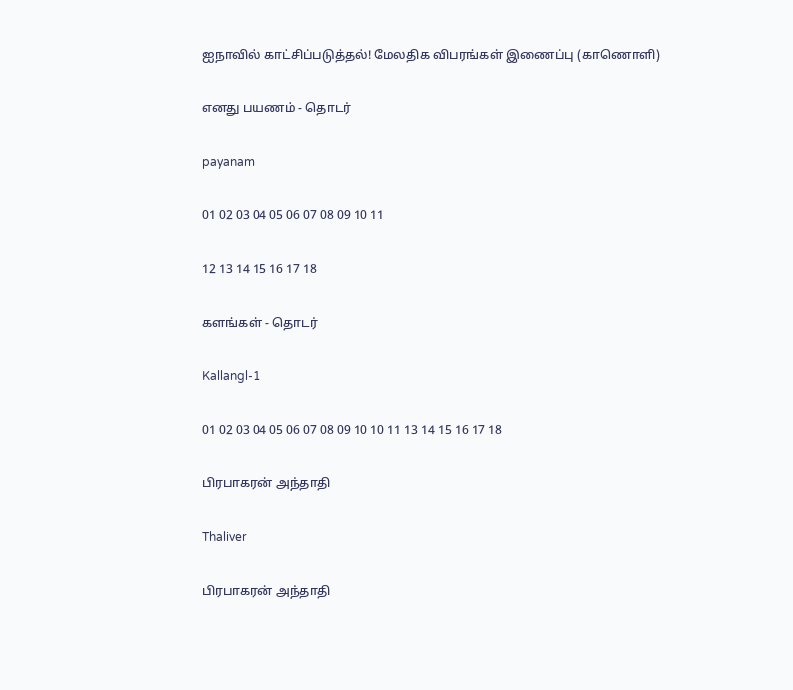ஐநாவில் காட்சிப்படுத்தல்! மேலதிக விபரங்கள் இணைப்பு (காணொளி)

எனது பயணம் - தொடர்

payanam

01 02 03 04 05 06 07 08 09 10 11

12 13 14 15 16 17 18

களங்கள் - தொடர்

Kallangl-1

01 02 03 04 05 06 07 08 09 10 10 11 13 14 15 16 17 18

பிரபாகரன் அந்தாதி

Thaliver

பிரபாகரன் அந்தாதி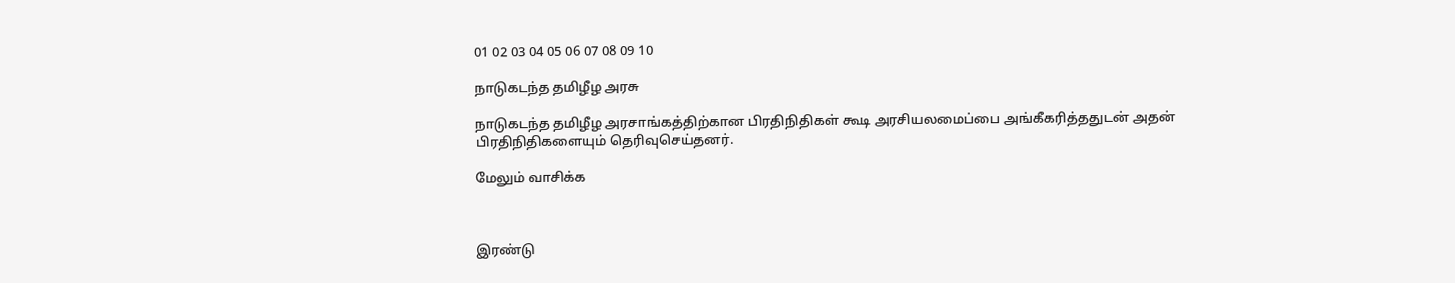01 02 03 04 05 06 07 08 09 10

நாடுகடந்த தமிழீழ அரசு

நாடுகடந்த தமிழீழ அரசாங்கத்திற்கான பிரதிநிதிகள் கூடி அரசியலமைப்பை அங்கீகரித்ததுடன் அதன் பிரதிநிதிகளையும் தெரிவுசெய்தனர்.

மேலும் வாசிக்க



இரண்டு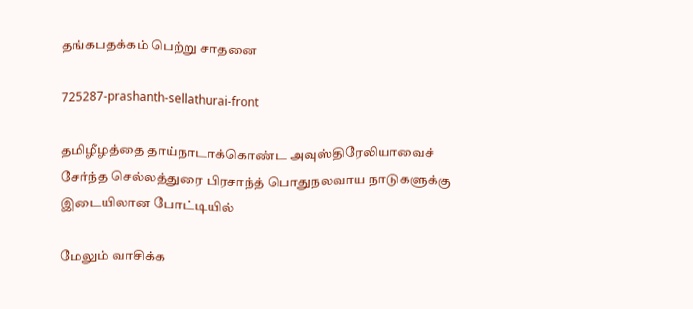தங்கபதக்கம் பெற்று சாதனை

725287-prashanth-sellathurai-front

தமிழீழத்தை தாய்நாடாக்கொண்ட அவுஸ்திரேலியாவைச் சேர்ந்த செல்லத்துரை பிரசாந்த் பொதுநலவாய நாடுகளுக்கு இடையிலான போட்டியில்

மேலும் வாசிக்க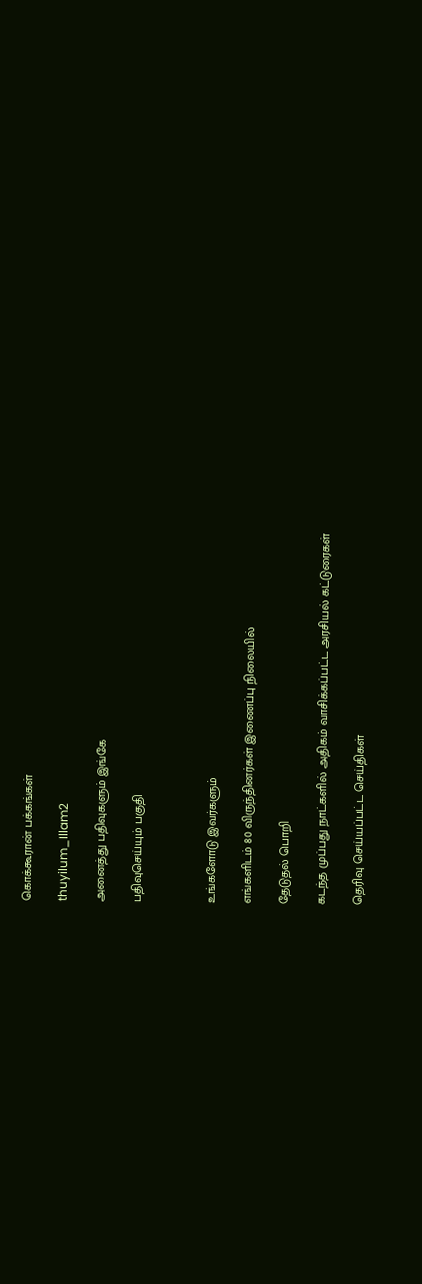கொக்கூரான் பக்கங்கள்

thuyilum_Illam2

அனைத்து பதிவுகளும் இங்கே

பதிவுசெய்யும் பகுதி



உங்களோடு இவர்களும்

எங்களிடம் 80 விருந்தினர்கள் இணைப்பு நிலையில்

தேடுதல் பொறி

கடந்த முப்பது நாட்களில் அதிகம் வாசிக்கப்பட்ட அரசியல் கட்டுரைகள்

தெரிவு செய்யப்பட்ட செய்திகள்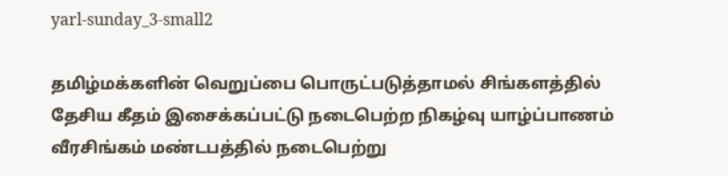yarl-sunday_3-small2

தமிழ்மக்களின் வெறுப்பை பொருட்படுத்தாமல் சிங்களத்தில் தேசிய கீதம் இசைக்கப்பட்டு நடைபெற்ற நிகழ்வு யாழ்ப்பாணம் வீரசிங்கம் மண்டபத்தில் நடைபெற்று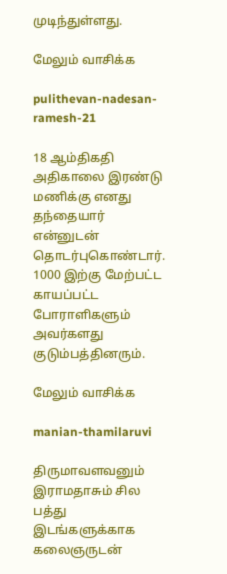முடிந்துள்ளது.

மேலும் வாசிக்க

pulithevan-nadesan-ramesh-21

18 ஆம்திகதி அதிகாலை இரண்டு மணிக்கு எனது தந்தையார் என்னுடன் தொடர்புகொண்டார். 1000 இற்கு மேற்பட்ட காயப்பட்ட போராளிகளும் அவர்களது குடும்பத்தினரும்.

மேலும் வாசிக்க

manian-thamilaruvi

திருமாவளவனும் இராமதாசும் சில பத்து இடங்களுக்காக கலைஞருடன்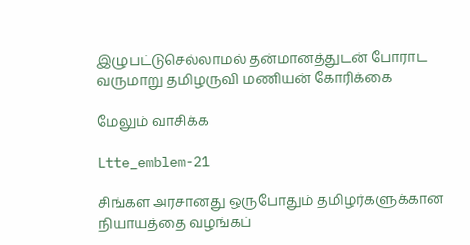இழுபட்டுசெல்லாமல் தன்மானத்துடன் போராட வருமாறு தமிழருவி மணியன் கோரிக்கை

மேலும் வாசிக்க

Ltte_emblem-21

சிங்கள அரசானது ஒருபோதும் தமிழர்களுக்கான நியாயத்தை வழங்கப்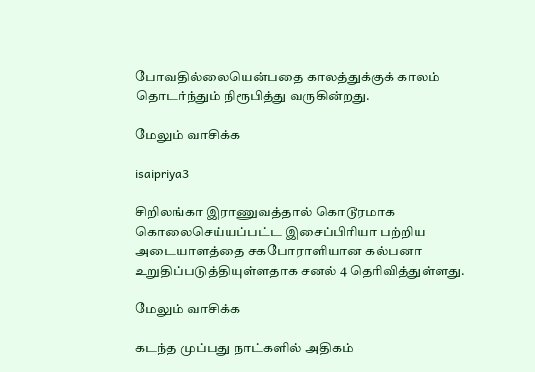போவதில்லையென்பதை காலத்துக்குக் காலம் தொடர்ந்தும் நிரூபித்து வருகின்றது.

மேலும் வாசிக்க

isaipriya3

சிறிலங்கா இராணுவத்தால் கொடூரமாக கொலைசெய்யப்பட்ட இசைப்பிரியா பற்றிய அடையாளத்தை சகபோராளியான கல்பனா உறுதிப்படுத்தியுள்ளதாக சனல் 4 தெரிவித்துள்ளது.

மேலும் வாசிக்க

கடந்த முப்பது நாட்களில் அதிகம்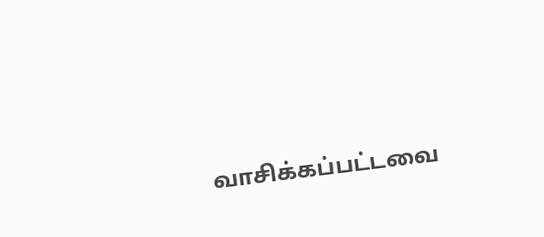வாசிக்கப்பட்டவை